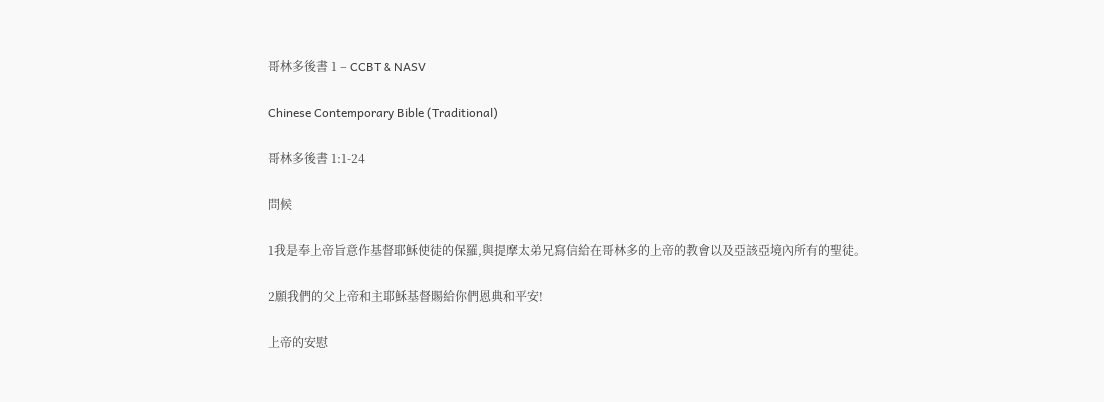哥林多後書 1 – CCBT & NASV

Chinese Contemporary Bible (Traditional)

哥林多後書 1:1-24

問候

1我是奉上帝旨意作基督耶穌使徒的保羅,與提摩太弟兄寫信給在哥林多的上帝的教會以及亞該亞境內所有的聖徒。

2願我們的父上帝和主耶穌基督賜給你們恩典和平安!

上帝的安慰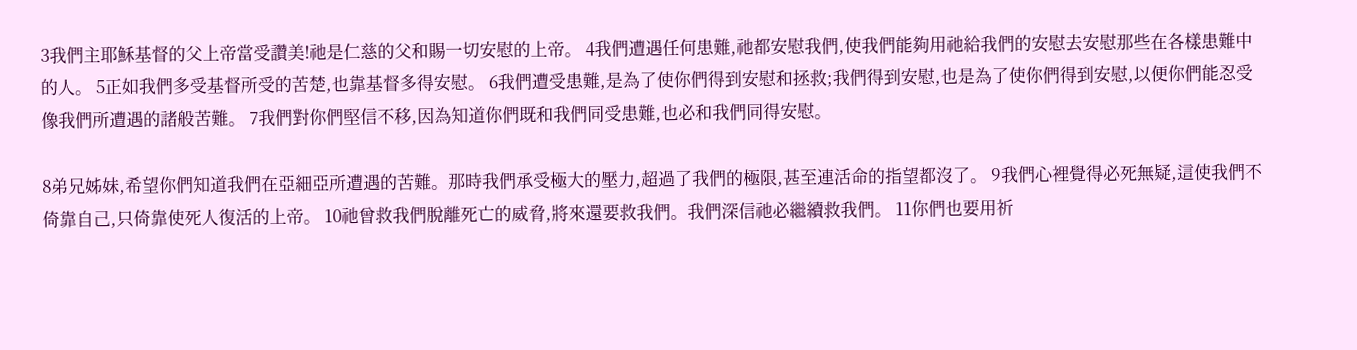3我們主耶穌基督的父上帝當受讚美!祂是仁慈的父和賜一切安慰的上帝。 4我們遭遇任何患難,祂都安慰我們,使我們能夠用祂給我們的安慰去安慰那些在各樣患難中的人。 5正如我們多受基督所受的苦楚,也靠基督多得安慰。 6我們遭受患難,是為了使你們得到安慰和拯救;我們得到安慰,也是為了使你們得到安慰,以便你們能忍受像我們所遭遇的諸般苦難。 7我們對你們堅信不移,因為知道你們既和我們同受患難,也必和我們同得安慰。

8弟兄姊妹,希望你們知道我們在亞細亞所遭遇的苦難。那時我們承受極大的壓力,超過了我們的極限,甚至連活命的指望都沒了。 9我們心裡覺得必死無疑,這使我們不倚靠自己,只倚靠使死人復活的上帝。 10祂曾救我們脫離死亡的威脅,將來還要救我們。我們深信祂必繼續救我們。 11你們也要用祈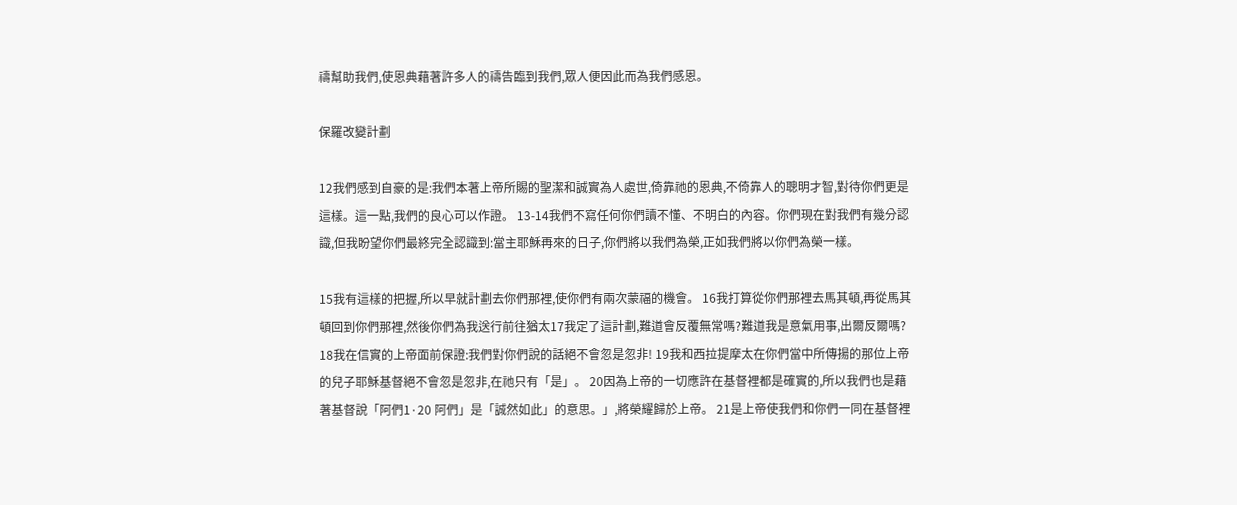禱幫助我們,使恩典藉著許多人的禱告臨到我們,眾人便因此而為我們感恩。

保羅改變計劃

12我們感到自豪的是:我們本著上帝所賜的聖潔和誠實為人處世,倚靠祂的恩典,不倚靠人的聰明才智,對待你們更是這樣。這一點,我們的良心可以作證。 13-14我們不寫任何你們讀不懂、不明白的內容。你們現在對我們有幾分認識,但我盼望你們最終完全認識到:當主耶穌再來的日子,你們將以我們為榮,正如我們將以你們為榮一樣。

15我有這樣的把握,所以早就計劃去你們那裡,使你們有兩次蒙福的機會。 16我打算從你們那裡去馬其頓,再從馬其頓回到你們那裡,然後你們為我送行前往猶太17我定了這計劃,難道會反覆無常嗎?難道我是意氣用事,出爾反爾嗎? 18我在信實的上帝面前保證:我們對你們說的話絕不會忽是忽非! 19我和西拉提摩太在你們當中所傳揚的那位上帝的兒子耶穌基督絕不會忽是忽非,在祂只有「是」。 20因為上帝的一切應許在基督裡都是確實的,所以我們也是藉著基督說「阿們1·20 阿們」是「誠然如此」的意思。」,將榮耀歸於上帝。 21是上帝使我們和你們一同在基督裡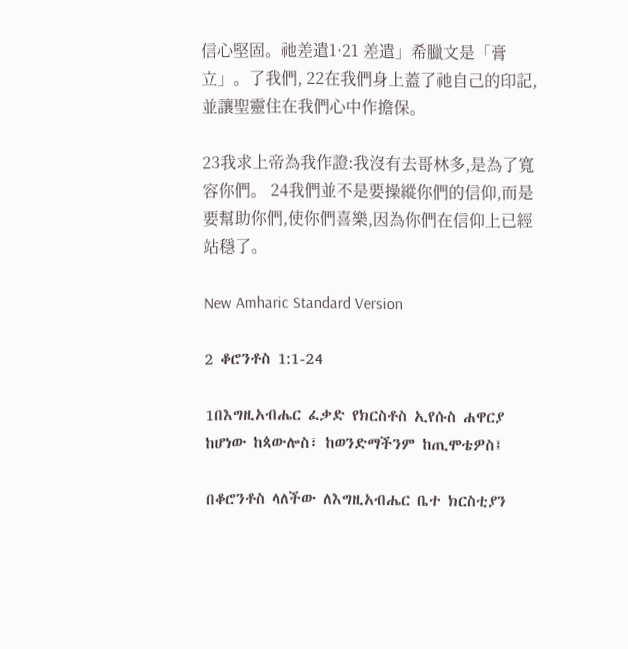信心堅固。祂差遣1·21 差遣」希臘文是「膏立」。了我們, 22在我們身上蓋了祂自己的印記,並讓聖靈住在我們心中作擔保。

23我求上帝為我作證:我沒有去哥林多,是為了寬容你們。 24我們並不是要操縱你們的信仰,而是要幫助你們,使你們喜樂,因為你們在信仰上已經站穩了。

New Amharic Standard Version

2 ቆሮንቶስ 1:1-24

1በእግዚአብሔር ፈቃድ የክርስቶስ ኢየሱስ ሐዋርያ ከሆነው ከጳውሎስ፣ ከወንድማችንም ከጢሞቴዎስ፤

በቆሮንቶስ ላለችው ለእግዚአብሔር ቤተ ክርስቲያን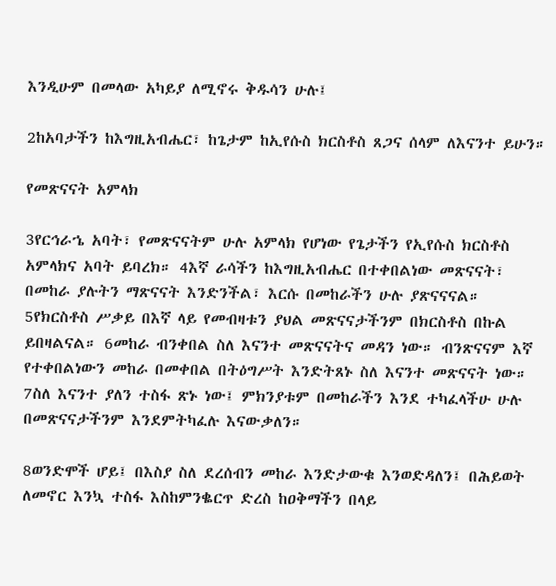እንዲሁም በመላው አካይያ ለሚኖሩ ቅዱሳን ሁሉ፤

2ከአባታችን ከእግዚአብሔር፣ ከጌታም ከኢየሱስ ክርስቶስ ጸጋና ሰላም ለእናንተ ይሁን።

የመጽናናት አምላክ

3የርኅራኄ አባት፣ የመጽናናትም ሁሉ አምላክ የሆነው የጌታችን የኢየሱስ ክርስቶስ አምላክና አባት ይባረክ። 4እኛ ራሳችን ከእግዚአብሔር በተቀበልነው መጽናናት፣ በመከራ ያሉትን ማጽናናት እንድንችል፣ እርሱ በመከራችን ሁሉ ያጽናናናል። 5የክርስቶስ ሥቃይ በእኛ ላይ የመብዛቱን ያህል መጽናናታችንም በክርስቶስ በኩል ይበዛልናል። 6መከራ ብንቀበል ስለ እናንተ መጽናናትና መዳን ነው። ብንጽናናም እኛ የተቀበልነውን መከራ በመቀበል በትዕግሥት እንድትጸኑ ስለ እናንተ መጽናናት ነው። 7ስለ እናንተ ያለን ተስፋ ጽኑ ነው፤ ምክንያቱም በመከራችን እንደ ተካፈላችሁ ሁሉ በመጽናናታችንም እንደምትካፈሉ እናውቃለን።

8ወንድሞች ሆይ፤ በእስያ ስለ ደረሰብን መከራ እንድታውቁ እንወድዳለን፤ በሕይወት ለመኖር እንኳ ተስፋ እስከምንቈርጥ ድረስ ከዐቅማችን በላይ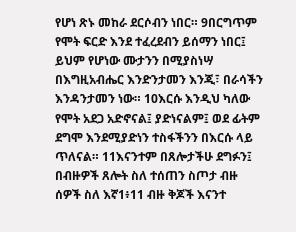የሆነ ጽኑ መከራ ደርሶብን ነበር። 9በርግጥም የሞት ፍርድ እንደ ተፈረደብን ይሰማን ነበር፤ ይህም የሆነው ሙታንን በሚያስነሣ በእግዚአብሔር እንድንታመን እንጂ፣ በራሳችን እንዳንታመን ነው። 10እርሱ እንዲህ ካለው የሞት አደጋ አድኖናል፤ ያድነናልም፤ ወደ ፊትም ደግሞ እንደሚያድነን ተስፋችንን በእርሱ ላይ ጥለናል። 11እናንተም በጸሎታችሁ ደግፉን፤ በብዙዎች ጸሎት ስለ ተሰጠን ስጦታ ብዙ ሰዎች ስለ እኛ1፥11 ብዙ ቅጆች እናንተ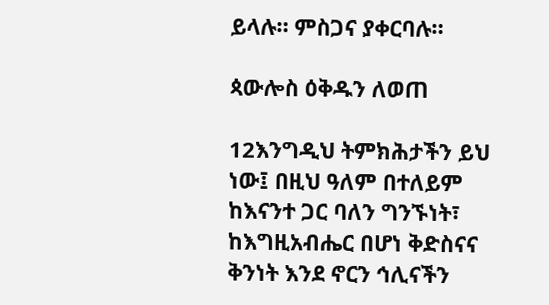ይላሉ። ምስጋና ያቀርባሉ።

ጳውሎስ ዕቅዱን ለወጠ

12እንግዲህ ትምክሕታችን ይህ ነው፤ በዚህ ዓለም በተለይም ከእናንተ ጋር ባለን ግንኙነት፣ ከእግዚአብሔር በሆነ ቅድስናና ቅንነት እንደ ኖርን ኅሊናችን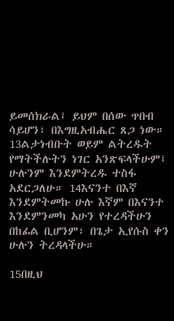ይመሰክራል፤ ይህም በሰው ጥበብ ሳይሆን፣ በእግዚአብሔር ጸጋ ነው። 13ልታነብቡት ወይም ልትረዱት የማትችሉትን ነገር አንጽፍላችሁም፤ ሁሉንም እንደምትረዱ ተስፋ አደርጋለሁ። 14እናንተ በእኛ እንደምትመኩ ሁሉ እኛም በእናንተ እንደምንመካ አሁን የተረዳችሁን በከፊል ቢሆንም፣ በጌታ ኢየሱስ ቀን ሁሉን ትረዳላችሁ።

15በዚህ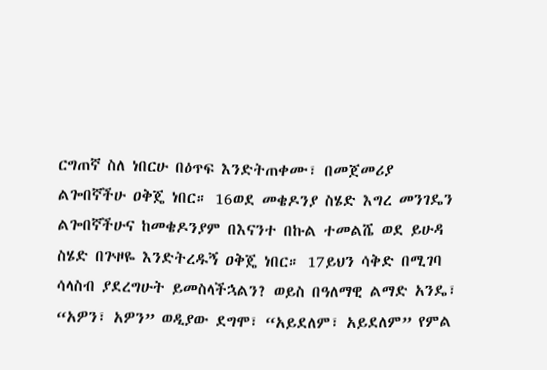ርግጠኛ ስለ ነበርሁ በዕጥፍ እንድትጠቀሙ፣ በመጀመሪያ ልጐበኛችሁ ዐቅጄ ነበር። 16ወደ መቄዶንያ ስሄድ እግረ መንገዴን ልጐበኛችሁና ከመቄዶንያም በእናንተ በኩል ተመልሼ ወደ ይሁዳ ስሄድ በጕዞዬ እንድትረዱኝ ዐቅጄ ነበር። 17ይህን ሳቅድ በሚገባ ሳላስብ ያደረግሁት ይመስላችኋልን? ወይስ በዓለማዊ ልማድ አንዴ፣ “አዎን፣ አዎን” ወዲያው ደግሞ፣ “አይደለም፣ አይደለም” የምል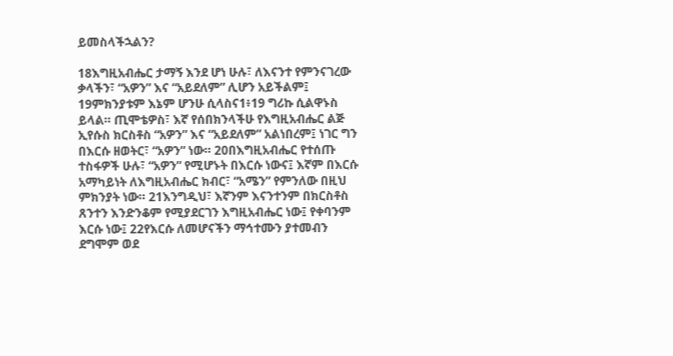ይመስላችኋልን?

18እግዚአብሔር ታማኝ እንደ ሆነ ሁሉ፣ ለእናንተ የምንናገረው ቃላችን፣ “አዎን” እና “አይደለም” ሊሆን አይችልም፤ 19ምክንያቱም እኔም ሆንሁ ሲላስና1፥19 ግሪኩ ሲልዋኑስ ይላል። ጢሞቴዎስ፣ እኛ የሰበክንላችሁ የእግዚአብሔር ልጅ ኢየሱስ ክርስቶስ “አዎን” እና “አይደለም” አልነበረም፤ ነገር ግን በእርሱ ዘወትር፣ “አዎን” ነው። 20በእግዚአብሔር የተሰጡ ተስፋዎች ሁሉ፣ “አዎን” የሚሆኑት በእርሱ ነውና፤ እኛም በእርሱ አማካይነት ለእግዚአብሔር ክብር፣ “አሜን” የምንለው በዚህ ምክንያት ነው። 21እንግዲህ፣ እኛንም እናንተንም በክርስቶስ ጸንተን እንድንቆም የሚያደርገን እግዚአብሔር ነው፤ የቀባንም እርሱ ነው፤ 22የእርሱ ለመሆናችን ማኅተሙን ያተመብን ደግሞም ወደ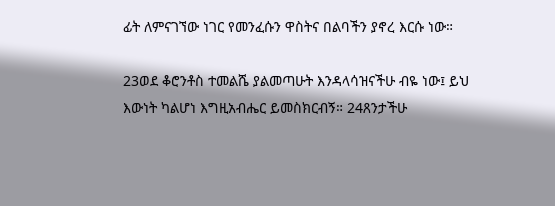ፊት ለምናገኘው ነገር የመንፈሱን ዋስትና በልባችን ያኖረ እርሱ ነው።

23ወደ ቆሮንቶስ ተመልሼ ያልመጣሁት እንዳላሳዝናችሁ ብዬ ነው፤ ይህ እውነት ካልሆነ እግዚአብሔር ይመስክርብኝ። 24ጸንታችሁ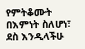የምትቆሙት በእምነት ስለሆነ፣ ደስ እንዲላችሁ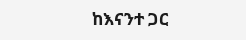ከእናንተ ጋር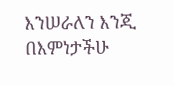እንሠራለን እንጂ በእምነታችሁ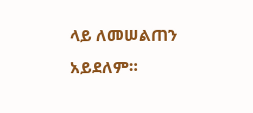ላይ ለመሠልጠን አይደለም።